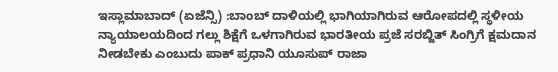ಇಸ್ಲಾಮಾಬಾದ್ (ಏಜೆನ್ಸಿ) :ಬಾಂಬ್ ದಾಳಿಯಲ್ಲಿ ಭಾಗಿಯಾಗಿರುವ ಆರೋಪದಲ್ಲಿ ಸ್ಥಳೀಯ ನ್ಯಾಯಾಲಯದಿಂದ ಗಲ್ಲು ಶಿಕ್ಷೆಗೆ ಒಳಗಾಗಿರುವ ಭಾರತೀಯ ಪ್ರಜೆ ಸರಬ್ಜಿತ್ ಸಿಂಗ್ರಿಗೆ ಕ್ಷಮದಾನ ನೀಡಬೇಕು ಎಂಬುದು ಪಾಕ್ ಪ್ರಧಾನಿ ಯೂಸುಪ್ ರಾಜಾ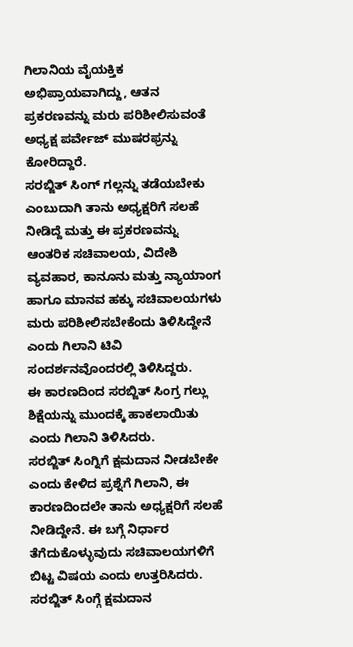ಗಿಲಾನಿಯ ವೈಯಕ್ತಿಕ ಅಭಿಪ್ರಾಯವಾಗಿದ್ದು, ಆತನ ಪ್ರಕರಣವನ್ನು ಮರು ಪರಿಶೀಲಿಸುವಂತೆ ಅಧ್ಯಕ್ಷ ಪರ್ವೇಜ್ ಮುಷರಫ್ರನ್ನು ಕೋರಿದ್ದಾರೆ.
ಸರಬ್ಜಿತ್ ಸಿಂಗ್ ಗಲ್ಲನ್ನು ತಡೆಯಬೇಕು ಎಂಬುದಾಗಿ ತಾನು ಅಧ್ಯಕ್ಷರಿಗೆ ಸಲಹೆ ನೀಡಿದ್ದೆ ಮತ್ತು ಈ ಪ್ರಕರಣವನ್ನು ಆಂತರಿಕ ಸಚಿವಾಲಯ, ವಿದೇಶಿ ವ್ಯವಹಾರ, ಕಾನೂನು ಮತ್ತು ನ್ಯಾಯಾಂಗ ಹಾಗೂ ಮಾನವ ಹಕ್ಕು ಸಚಿವಾಲಯಗಳು ಮರು ಪರಿಶೀಲಿಸಬೇಕೆಂದು ತಿಳಿಸಿದ್ದೇನೆ ಎಂದು ಗಿಲಾನಿ ಟಿವಿ ಸಂದರ್ಶನವೊಂದರಲ್ಲಿ ತಿಳಿಸಿದ್ದರು.
ಈ ಕಾರಣದಿಂದ ಸರಬ್ಜಿತ್ ಸಿಂಗ್ರ ಗಲ್ಲು ಶಿಕ್ಷೆಯನ್ನು ಮುಂದಕ್ಕೆ ಹಾಕಲಾಯಿತು ಎಂದು ಗಿಲಾನಿ ತಿಳಿಸಿದರು.
ಸರಬ್ಜಿತ್ ಸಿಂಗ್ನಿಗೆ ಕ್ಷಮದಾನ ನೀಡಬೇಕೇ ಎಂದು ಕೇಳಿದ ಪ್ರಶ್ನೆಗೆ ಗಿಲಾನಿ, ಈ ಕಾರಣದಿಂದಲೇ ತಾನು ಅಧ್ಯಕ್ಷರಿಗೆ ಸಲಹೆ ನೀಡಿದ್ದೇನೆ. ಈ ಬಗ್ಗೆ ನಿರ್ಧಾರ ತೆಗೆದುಕೊಳ್ಳುವುದು ಸಚಿವಾಲಯಗಳಿಗೆ ಬಿಟ್ಟ ವಿಷಯ ಎಂದು ಉತ್ತರಿಸಿದರು.
ಸರಬ್ಜಿತ್ ಸಿಂಗ್ಗೆ ಕ್ಷಮದಾನ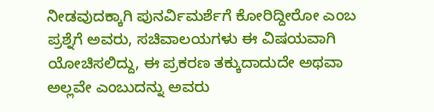ನೀಡವುದಕ್ಕಾಗಿ ಪುನರ್ವಿಮರ್ಶೆಗೆ ಕೋರಿದ್ದೀರೋ ಎಂಬ ಪ್ರಶ್ನೆಗೆ ಅವರು, ಸಚಿವಾಲಯಗಳು ಈ ವಿಷಯವಾಗಿ ಯೋಚಿಸಲಿದ್ದು, ಈ ಪ್ರಕರಣ ತಕ್ಕುದಾದುದೇ ಅಥವಾ ಅಲ್ಲವೇ ಎಂಬುದನ್ನು ಅವರು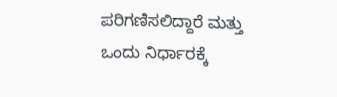ಪರಿಗಣಿಸಲಿದ್ದಾರೆ ಮತ್ತು ಒಂದು ನಿರ್ಧಾರಕ್ಕೆ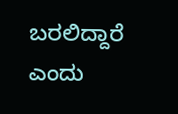ಬರಲಿದ್ದಾರೆ ಎಂದು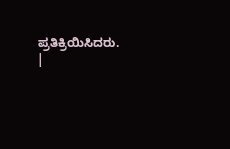ಪ್ರತಿಕ್ರಿಯಿಸಿದರು.
|